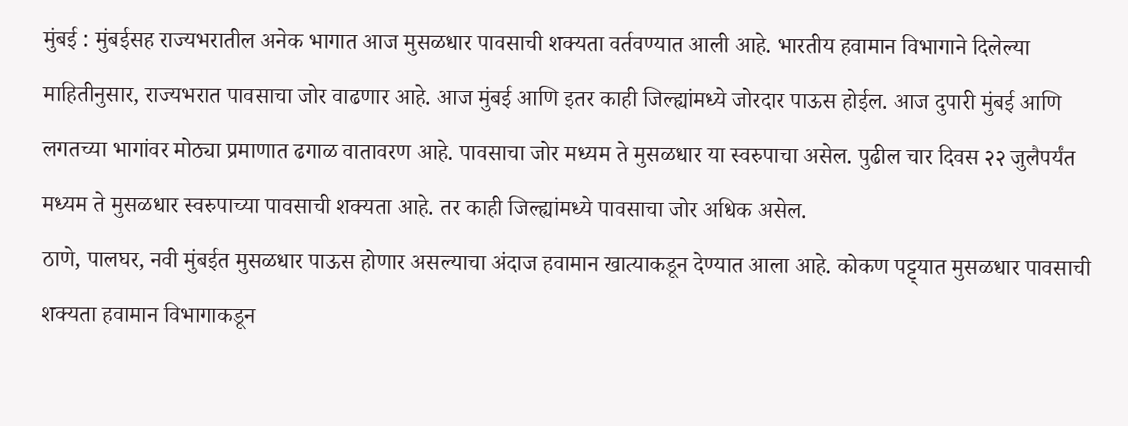मुंबई : मुंबईसह राज्यभरातील अनेक भागात आज मुसळधार पावसाची शक्यता वर्तवण्यात आली आहे. भारतीय हवामान विभागाने दिलेल्या माहितीनुसार, राज्यभरात पावसाचा जोर वाढणार आहे. आज मुंबई आणि इतर काही जिल्ह्यांमध्ये जोरदार पाऊस होईल. आज दुपारी मुंबई आणि लगतच्या भागांवर मोठ्या प्रमाणात ढगाळ वातावरण आहे. पावसाचा जोर मध्यम ते मुसळधार या स्वरुपाचा असेल. पुढील चार दिवस २२ जुलैपर्यंत मध्यम ते मुसळधार स्वरुपाच्या पावसाची शक्यता आहे. तर काही जिल्ह्यांमध्ये पावसाचा जोर अधिक असेल.
ठाणे, पालघर, नवी मुंबईत मुसळधार पाऊस होणार असल्याचा अंदाज हवामान खात्याकडून देण्यात आला आहे. कोकण पट्ट्यात मुसळधार पावसाची शक्यता हवामान विभागाकडून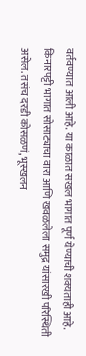वर्तवण्यात आली आहे. या काळात सखल भागात पूर्ण येण्याची शक्यताही आहे. किनारपट्टी भागात सोसाट्याचा वारा आणि खवळलेला समुद्र यांसारखी परिस्थिती असेल. तसंच दरडी कोसळणं, भूस्खलन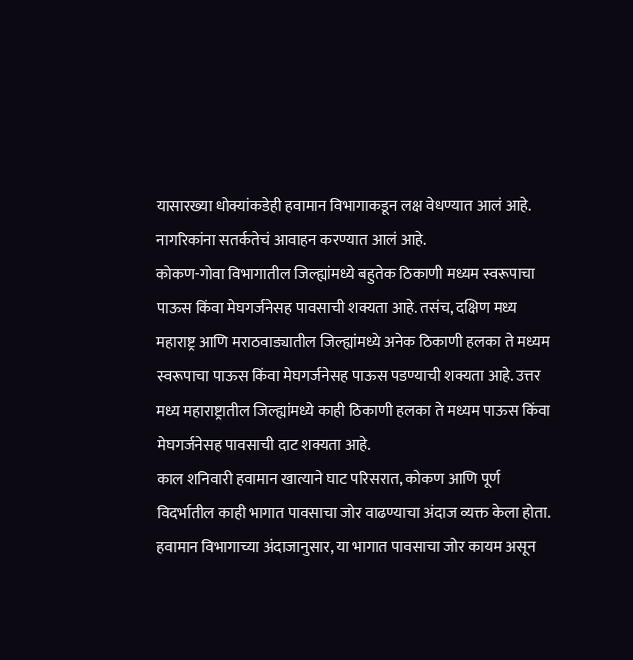यासारख्या धोक्यांकडेही हवामान विभागाकडून लक्ष वेधण्यात आलं आहे. नागरिकांना सतर्कतेचं आवाहन करण्यात आलं आहे.
कोकण-गोवा विभागातील जिल्ह्यांमध्ये बहुतेक ठिकाणी मध्यम स्वरूपाचा पाऊस किंवा मेघगर्जनेसह पावसाची शक्यता आहे. तसंच, दक्षिण मध्य महाराष्ट्र आणि मराठवाड्यातील जिल्ह्यांमध्ये अनेक ठिकाणी हलका ते मध्यम स्वरूपाचा पाऊस किंवा मेघगर्जनेसह पाऊस पडण्याची शक्यता आहे. उत्तर मध्य महाराष्ट्रातील जिल्ह्यांमध्ये काही ठिकाणी हलका ते मध्यम पाऊस किंवा मेघगर्जनेसह पावसाची दाट शक्यता आहे.
काल शनिवारी हवामान खात्याने घाट परिसरात, कोकण आणि पूर्ण विदर्भातील काही भागात पावसाचा जोर वाढण्याचा अंदाज व्यक्त केला होता. हवामान विभागाच्या अंदाजानुसार, या भागात पावसाचा जोर कायम असून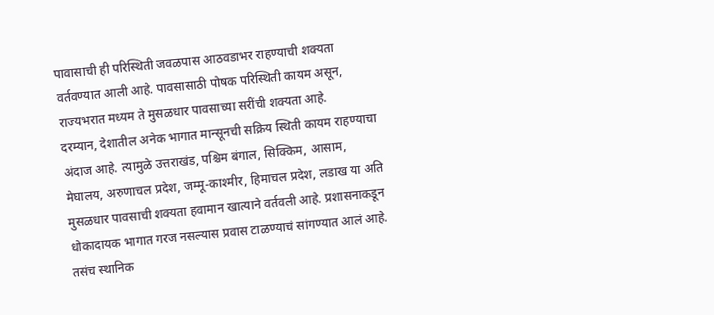पावासाची ही परिस्थिती जवळपास आठवडाभर राहण्याची शक्यता वर्तवण्यात आली आहे. पावसासाठी पोषक परिस्थिती कायम असून, राज्यभरात मध्यम ते मुसळधार पावसाच्या सरींची शक्यता आहे.
दरम्यान, देशातील अनेक भागात मान्सूनची सक्रिय स्थिती कायम राहण्याचा अंदाज आहे. त्यामुळे उत्तराखंड, पश्चिम बंगाल, सिक्किम, आसाम, मेघालय, अरुणाचल प्रदेश, जम्मू-काश्मीर, हिमाचल प्रदेश, लडाख या अति मुसळधार पावसाची शक्यता हवामान खात्याने वर्तवली आहे. प्रशासनाकडून धोकादायक भागात गरज नसल्यास प्रवास टाळण्याचं सांगण्यात आलं आहे. तसंच स्थानिक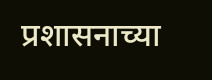प्रशासनाच्या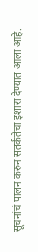सूचनांचं पालन करुन सतर्कतेचा इशारा देण्यात आला आहे.